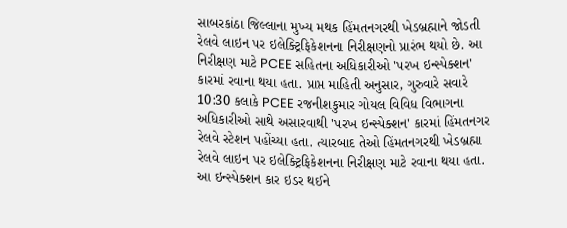સાબરકાંઠા જિલ્લાના મુખ્ય મથક હિંમતનગરથી ખેડબ્રહ્માને જોડતી રેલવે લાઇન પર ઇલેક્ટ્રિફિકેશનના નિરીક્ષણનો પ્રારંભ થયો છે. આ નિરીક્ષણ માટે PCEE સહિતના અધિકારીઓ 'પરખ ઇન્સ્પેક્શન' કારમાં રવાના થયા હતા. પ્રાપ્ત માહિતી અનુસાર, ગુરુવારે સવારે 10:30 કલાકે PCEE રજનીશકુમાર ગોયલ વિવિધ વિભાગના અધિકારીઓ સાથે અસારવાથી 'પરખ ઇન્સ્પેક્શન' કારમાં હિંમતનગર રેલવે સ્ટેશન પહોંચ્યા હતા. ત્યારબાદ તેઓ હિંમતનગરથી ખેડબ્રહ્મા રેલવે લાઇન પર ઇલેક્ટ્રિફિકેશનના નિરીક્ષણ માટે રવાના થયા હતા. આ ઇન્સ્પેક્શન કાર ઇડર થઈને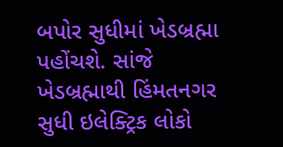બપોર સુધીમાં ખેડબ્રહ્મા પહોંચશે. સાંજે ખેડબ્રહ્માથી હિંમતનગર સુધી ઇલેક્ટ્રિક લોકો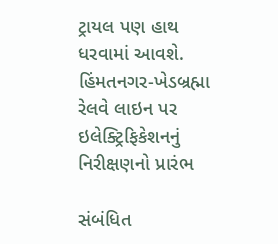ટ્રાયલ પણ હાથ ધરવામાં આવશે.
હિંમતનગર-ખેડબ્રહ્મા રેલવે લાઇન પર ઇલેક્ટ્રિફિકેશનનું નિરીક્ષણનો પ્રારંભ

સંબંધિત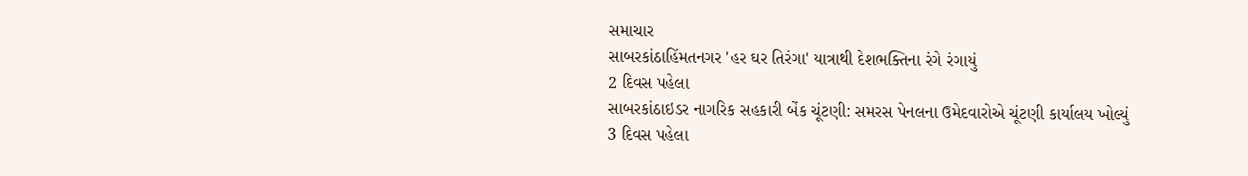સમાચાર
સાબરકાંઠાહિંમતનગર 'હર ઘર તિરંગા' યાત્રાથી દેશભક્તિના રંગે રંગાયું
2 દિવસ પહેલા
સાબરકાંઠાઇડર નાગરિક સહકારી બેંક ચૂંટણી: સમરસ પેનલના ઉમેદવારોએ ચૂંટણી કાર્યાલય ખોલ્યું
3 દિવસ પહેલા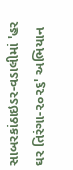સાબરકાંઠાઇડર-વડાલીમાં 'હર ઘર તિરંગા-૨૦૨૬' અભિયાન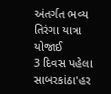અંતર્ગત ભવ્ય તિરંગા યાત્રા યોજાઈ
3 દિવસ પહેલા
સાબરકાંઠા'હર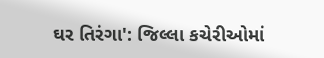ઘર તિરંગા': જિલ્લા કચેરીઓમાં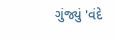ગુંજ્યું 'વંદે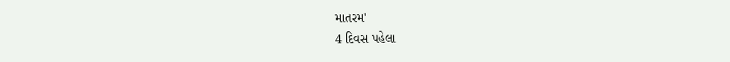માતરમ'
4 દિવસ પહેલા